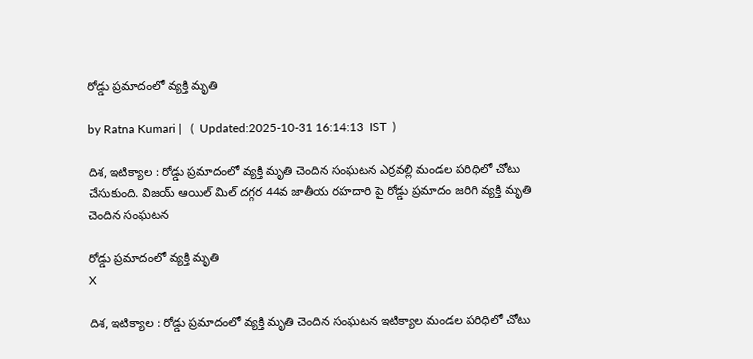రోడ్డు ప్రమాదంలో వ్యక్తి మృతి

by Ratna Kumari |   (  Updated:2025-10-31 16:14:13  IST  )

దిశ, ఇటిక్యాల : రోడ్డు ప్ర‌మాదంలో వ్య‌క్తి మృతి చెందిన సంఘ‌ట‌న ఎర్ర‌వ‌ల్లి మండ‌ల ప‌రిధిలో చోటు చేసుకుంది. విజయ్ ఆయిల్ మిల్ దగ్గర 44వ జాతీయ రహదారి పై రోడ్డు ప్రమాదం జరిగి వ్యక్తి మృతి చెందిన సంఘటన

రోడ్డు ప్రమాదంలో వ్యక్తి మృతి
X

దిశ, ఇటిక్యాల : రోడ్డు ప్ర‌మాదంలో వ్య‌క్తి మృతి చెందిన సంఘ‌ట‌న ఇటిక్యాల‌ మండ‌ల ప‌రిధిలో చోటు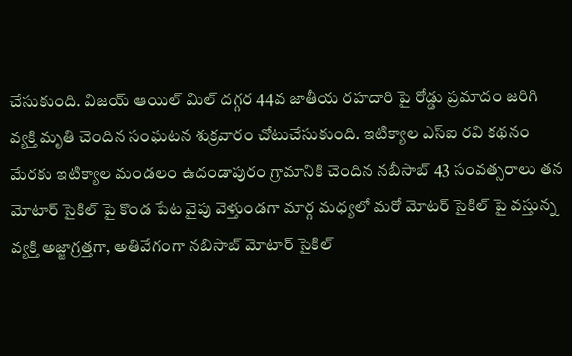చేసుకుంది. విజయ్ ఆయిల్ మిల్ దగ్గర 44వ జాతీయ రహదారి పై రోడ్డు ప్రమాదం జరిగి వ్యక్తి మృతి చెందిన సంఘటన శుక్రవారం చోటుచేసుకుంది. ఇటిక్యాల ఎస్ఐ రవి కథనం మేరకు ఇటిక్యాల మండలం ఉదండాపురం గ్రామానికి చెందిన నబీసాబ్ 43 సంవత్సరాలు తన మోటార్ సైకిల్ పై కొండ పేట వైపు వెళ్తుండ‌గా మార్గ మధ్యలో మ‌రో మోటర్ సైకిల్ పై వస్తున్న వ్యక్తి అజ్జాగ్రత్తగా, అతివేగంగా నబిసాబ్ మోటార్ సైకిల్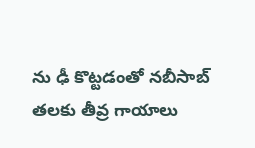ను ఢీ కొట్టడంతో నబీసాబ్ తలకు తీవ్ర గాయాలు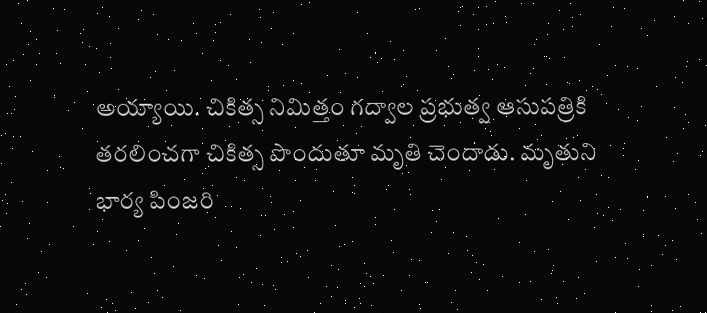అయ్యాయి. చికిత్స నిమిత్తం గద్వాల ప్రభుత్వ ఆసుపత్రికి తరలించగా చికిత్స పొందుతూ మృతి చెందాడు. మృతుని భార్య పింజరి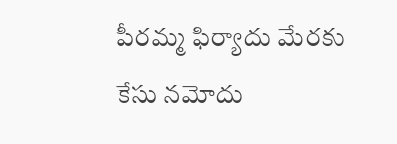పీరమ్మ ఫిర్యాదు మేరకు కేసు నమోదు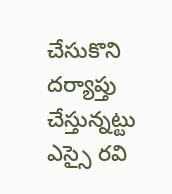చేసుకొని ద‌ర్యాప్తు చేస్తున్న‌ట్టు ఎస్సై ర‌వి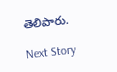తెలిపారు.

Next Story